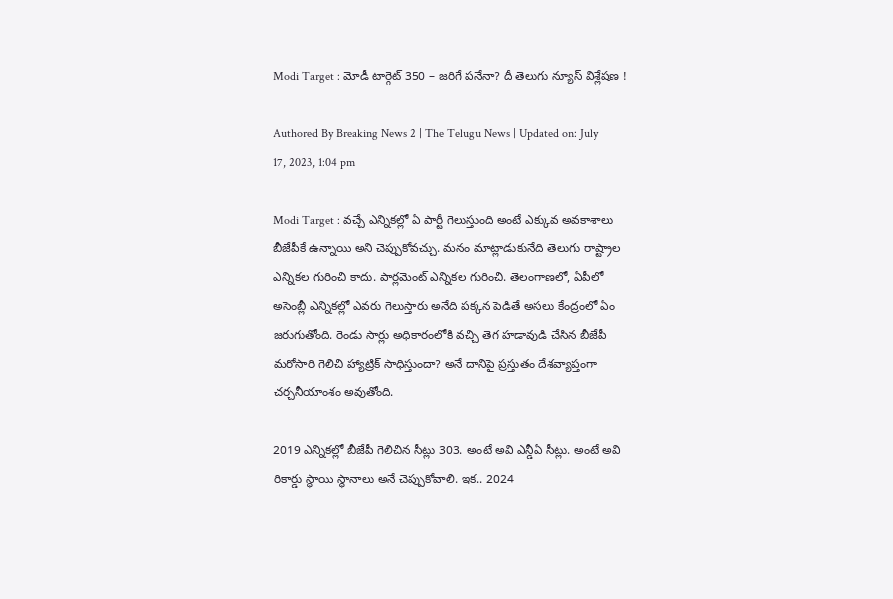Modi Target : మోడీ టార్గెట్ 350 – జరిగే పనేనా? దీ తెలుగు న్యూస్ విశ్లేషణ !

Authored By Breaking News 2 | The Telugu News | Updated on: July 17, 2023, 1:04 pm

Modi Target : వచ్చే ఎన్నికల్లో ఏ పార్టీ గెలుస్తుంది అంటే ఎక్కువ అవకాశాలు బీజేపీకే ఉన్నాయి అని చెప్పుకోవచ్చు. మనం మాట్లాడుకునేది తెలుగు రాష్ట్రాల ఎన్నికల గురించి కాదు. పార్లమెంట్ ఎన్నికల గురించి. తెలంగాణలో, ఏపీలో అసెంబ్లీ ఎన్నికల్లో ఎవరు గెలుస్తారు అనేది పక్కన పెడితే అసలు కేంద్రంలో ఏం జరుగుతోంది. రెండు సార్లు అధికారంలోకి వచ్చి తెగ హడావుడి చేసిన బీజేపీ మరోసారి గెలిచి హ్యాట్రిక్ సాధిస్తుందా? అనే దానిపై ప్రస్తుతం దేశవ్యాప్తంగా చర్చనీయాంశం అవుతోంది.

2019 ఎన్నికల్లో బీజేపీ గెలిచిన సీట్లు 303. అంటే అవి ఎన్డీఏ సీట్లు. అంటే అవి రికార్డు స్థాయి స్థానాలు అనే చెప్పుకోవాలి. ఇక.. 2024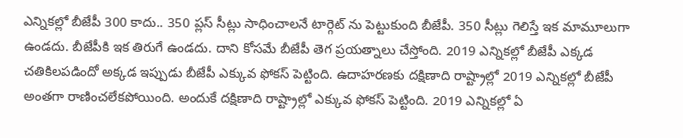ఎన్నికల్లో బీజేపీ 300 కాదు.. 350 ప్లస్ సీట్లు సాధించాలనే టార్గెట్ ను పెట్టుకుంది బీజేపీ. 350 సీట్లు గెలిస్తే ఇక మామూలుగా ఉండదు. బీజేపీకి ఇక తిరుగే ఉండదు. దాని కోసమే బీజేపీ తెగ ప్రయత్నాలు చేస్తోంది. 2019 ఎన్నికల్లో బీజేపీ ఎక్కడ చతికిలపడిందో అక్కడ ఇప్పుడు బీజేపీ ఎక్కువ ఫోకస్ పెట్టింది. ఉదాహరణకు దక్షిణాది రాష్ట్రాల్లో 2019 ఎన్నికల్లో బీజేపీ అంతగా రాణించలేకపోయింది. అందుకే దక్షిణాది రాష్ట్రాల్లో ఎక్కువ ఫోకస్ పెట్టింది. 2019 ఎన్నికల్లో ఏ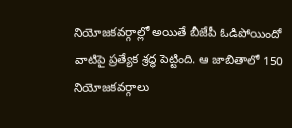నియోజకవర్గాల్లో అయితే బీజేపీ ఓడిపోయిందో వాటిపై ప్రత్యేక శ్రద్ధ పెట్టింది. ఆ జాబితాలో 150 నియోజకవర్గాలు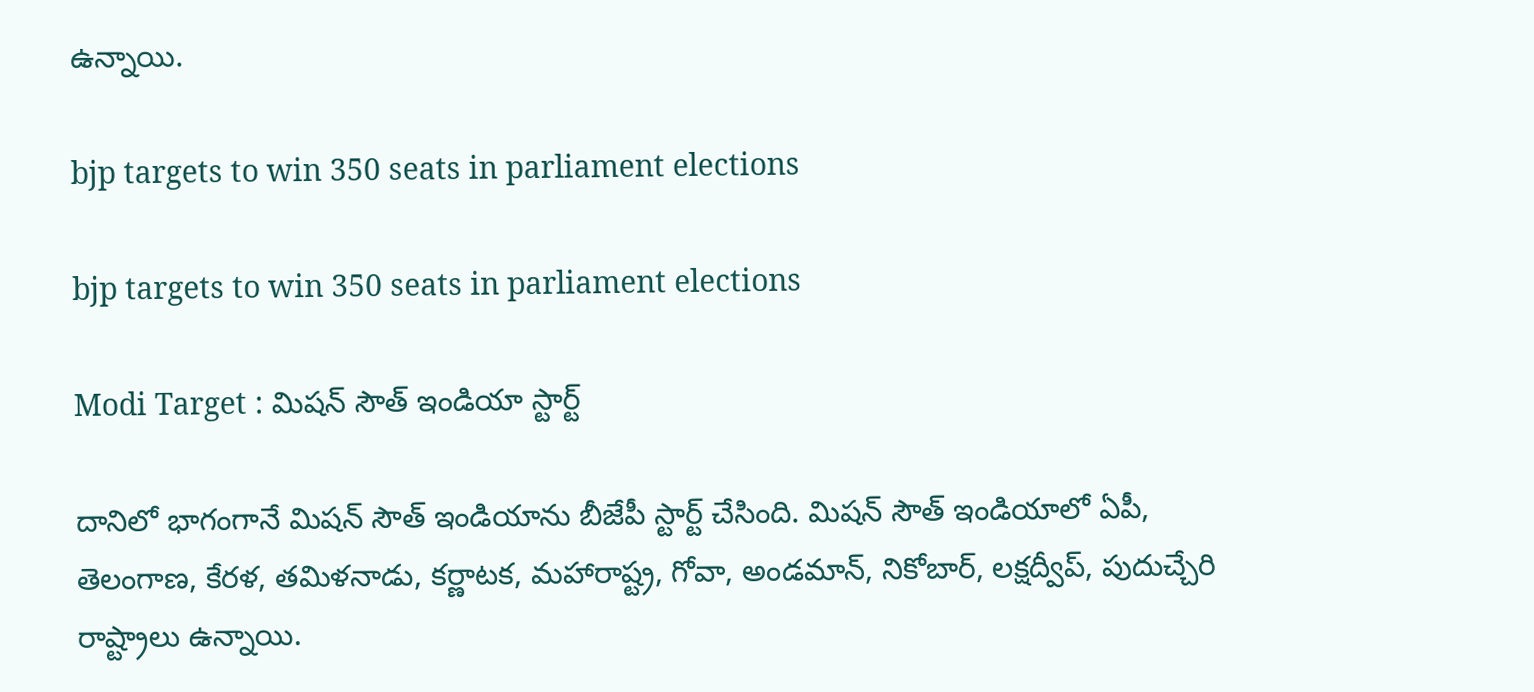ఉన్నాయి.

bjp targets to win 350 seats in parliament elections

bjp targets to win 350 seats in parliament elections

Modi Target : మిషన్ సౌత్ ఇండియా స్టార్ట్

దానిలో భాగంగానే మిషన్ సౌత్ ఇండియాను బీజేపీ స్టార్ట్ చేసింది. మిషన్ సౌత్ ఇండియాలో ఏపీ, తెలంగాణ, కేరళ, తమిళనాడు, కర్ణాటక, మహారాష్ట్ర, గోవా, అండమాన్, నికోబార్, లక్షద్వీప్, పుదుచ్చేరి రాష్ట్రాలు ఉన్నాయి.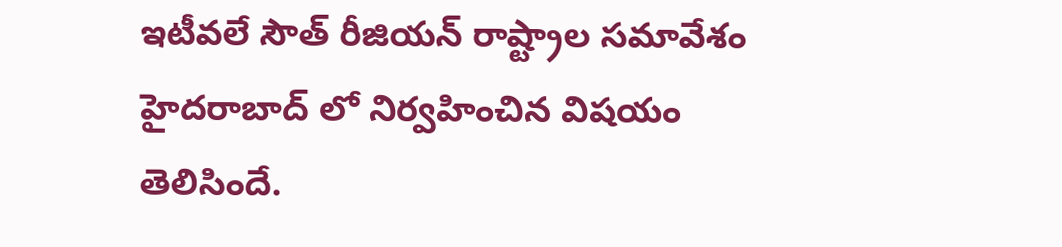ఇటీవలే సౌత్ రీజియన్ రాష్ట్రాల సమావేశం హైదరాబాద్ లో నిర్వహించిన విషయం తెలిసిందే.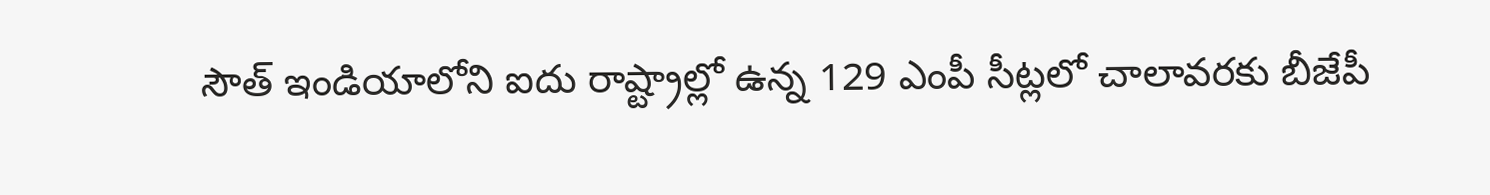సౌత్ ఇండియాలోని ఐదు రాష్ట్రాల్లో ఉన్న 129 ఎంపీ సీట్లలో చాలావరకు బీజేపీ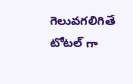గెలువగలిగితే టోటల్ గా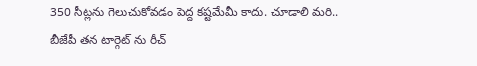350 సీట్లను గెలుచుకోవడం పెద్ద కష్టమేమీ కాదు. చూడాలి మరి.. బీజేపీ తన టార్గెట్ ను రీచ్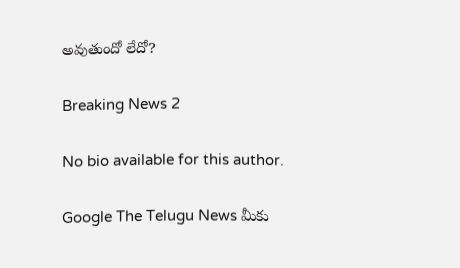అవుతుందో లేదో?

Breaking News 2

No bio available for this author.

Google The Telugu News మీకు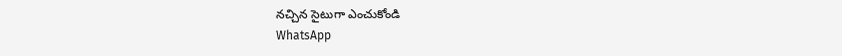నచ్చిన సైటుగా ఎంచుకోండి
WhatsApp